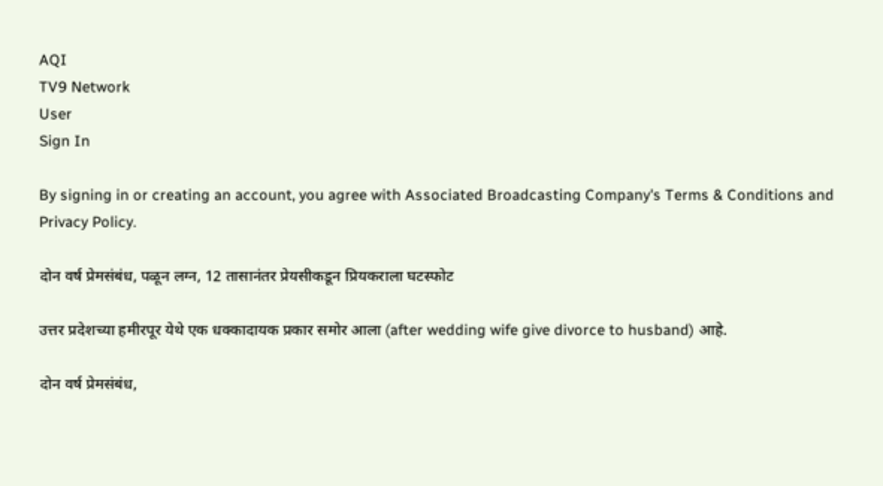AQI
TV9 Network
User
Sign In

By signing in or creating an account, you agree with Associated Broadcasting Company's Terms & Conditions and Privacy Policy.

दोन वर्ष प्रेमसंबंध, पळून लग्न, 12 तासानंतर प्रेयसीकडून प्रियकराला घटस्फोट

उत्तर प्रदेशच्या हमीरपूर येथे एक धक्कादायक प्रकार समोर आला (after wedding wife give divorce to husband) आहे.

दोन वर्ष प्रेमसंबंध,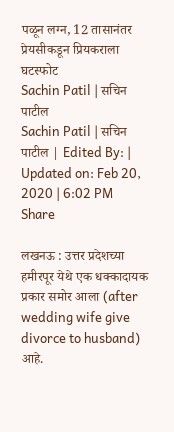पळून लग्न, 12 तासानंतर प्रेयसीकडून प्रियकराला घटस्फोट
Sachin Patil | सचिन पाटील
Sachin Patil | सचिन पाटील | Edited By: | Updated on: Feb 20, 2020 | 6:02 PM
Share

लखनऊ : उत्तर प्रदेशच्या हमीरपूर येथे एक धक्कादायक प्रकार समोर आला (after wedding wife give divorce to husband) आहे.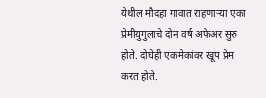येथील मौदहा गावात राहणाऱ्या एका प्रेमीयुगुलाचे दोन वर्ष अफेअर सुरु होते. दोघेही एकमेकांवर खूप प्रेम करत होते.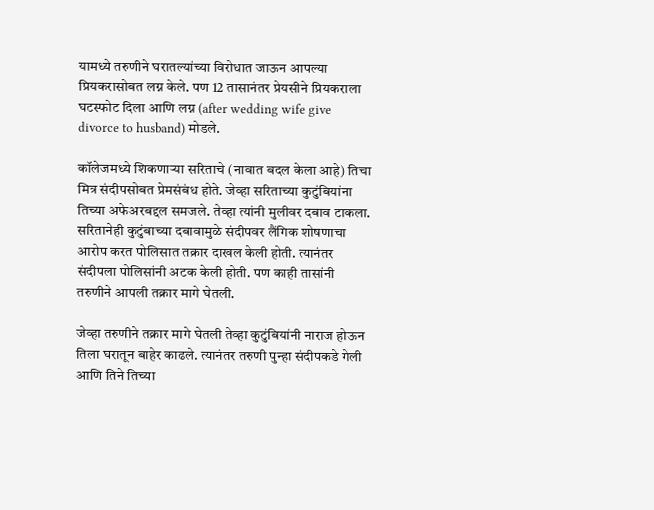यामध्ये तरुणीने घरातल्यांच्या विरोधात जाऊन आपल्या प्रियकरासोबत लग्न केले. पण 12 तासानंतर प्रेयसीने प्रियकराला घटस्फोट दिला आणि लग्न (after wedding wife give divorce to husband) मोडले.

कॉलेजमध्ये शिकणाऱ्या सरिताचे (नावात बदल केला आहे) तिचा मित्र संदीपसोबत प्रेमसंबंध होते. जेव्हा सरिताच्या कुटुंबियांना तिच्या अफेअरबद्दल समजले. तेव्हा त्यांनी मुलीवर दबाव टाकला. सरितानेही कुटुंबाच्या दबावामुळे संदीपवर लैंगिक शोषणाचा आरोप करत पोलिसात तक्रार दाखल केली होती. त्यानंतर संदीपला पोलिसांनी अटक केली होती. पण काही तासांनी तरुणीने आपली तक्रार मागे घेतली.

जेव्हा तरुणीने तक्रार मागे घेतली तेव्हा कुटुंबियांनी नाराज होऊन तिला घरातून बाहेर काढले. त्यानंतर तरुणी पुन्हा संदीपकडे गेली आणि तिने तिच्या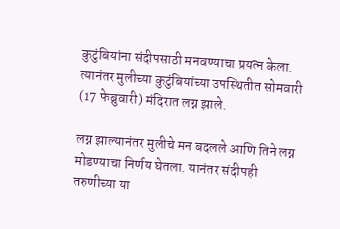कुटुंबियांना संदीपसाठी मनवण्याचा प्रयत्न केला. त्यानंतर मुलीच्या कुटुंबियांच्या उपस्थितीत सोमवारी (17 फेब्रुवारी) मंदिरात लग्न झाले.

लग्न झाल्यानंतर मुलीचे मन बदलले आणि तिने लग्न मोडण्याचा निर्णय घेतला. यानंतर संदीपही तरुणीच्या या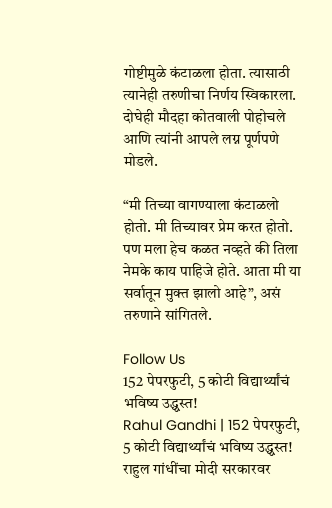गोष्टीमुळे कंटाळला होता. त्यासाठी त्यानेही तरुणीचा निर्णय स्विकारला. दोघेही मौदहा कोतवाली पोहोचले आणि त्यांनी आपले लग्न पूर्णपणे मोडले.

“मी तिच्या वागण्याला कंटाळलो होतो. मी तिच्यावर प्रेम करत होतो. पण मला हेच कळत नव्हते की तिला नेमके काय पाहिजे होते. आता मी या सर्वातून मुक्त झालो आहे”, असं तरुणाने सांगितले.

Follow Us
152 पेपरफुटी, 5 कोटी विद्यार्थ्यांचं भविष्य उद्ध्वस्त!
Rahul Gandhi | 152 पेपरफुटी, 5 कोटी विद्यार्थ्यांचं भविष्य उद्ध्वस्त! राहुल गांधींचा मोदी सरकारवर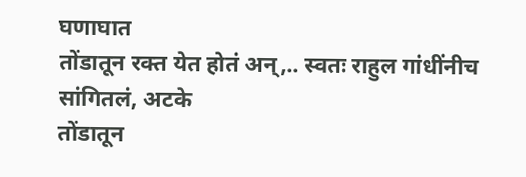घणाघात
तोंडातून रक्त येत होतं अन्,.. स्वतः राहुल गांधींनीच सांगितलं, अटके
तोंडातून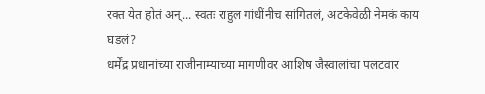रक्त येत होतं अन्... स्वतः राहुल गांधींनीच सांगितलं, अटकेवेळी नेमकं काय घडलं?
धर्मेंद्र प्रधानांच्या राजीनाम्याच्या मागणीवर आशिष जैस्वालांचा पलटवार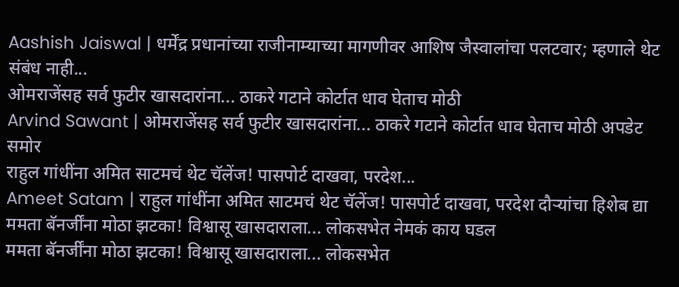Aashish Jaiswal | धर्मेंद्र प्रधानांच्या राजीनाम्याच्या मागणीवर आशिष जैस्वालांचा पलटवार; म्हणाले थेट संबंध नाही...
ओमराजेंसह सर्व फुटीर खासदारांना... ठाकरे गटाने कोर्टात धाव घेताच मोठी
Arvind Sawant | ओमराजेंसह सर्व फुटीर खासदारांना... ठाकरे गटाने कोर्टात धाव घेताच मोठी अपडेट समोर
राहुल गांधींना अमित साटमचं थेट चॅलेंज! पासपोर्ट दाखवा, परदेश...
Ameet Satam | राहुल गांधींना अमित साटमचं थेट चॅलेंज! पासपोर्ट दाखवा, परदेश दौऱ्यांचा हिशेब द्या
ममता बॅनर्जींना मोठा झटका! विश्वासू खासदाराला... लोकसभेत नेमकं काय घडल
ममता बॅनर्जींना मोठा झटका! विश्वासू खासदाराला... लोकसभेत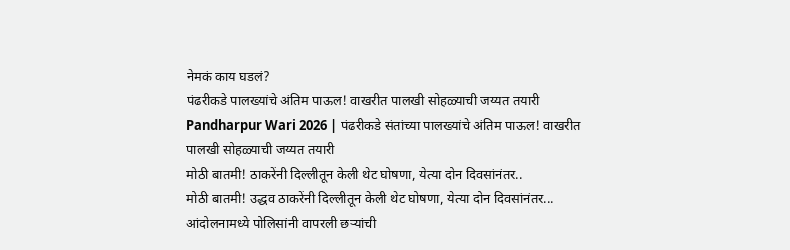नेमकं काय घडलं?
पंढरीकडे पालख्यांचे अंतिम पाऊल! वाखरीत पालखी सोहळ्याची जय्यत तयारी
Pandharpur Wari 2026 | पंढरीकडे संतांच्या पालख्यांचे अंतिम पाऊल! वाखरीत पालखी सोहळ्याची जय्यत तयारी
मोठी बातमी! ठाकरेंनी दिल्लीतून केली थेट घोषणा, येत्या दोन दिवसांनंतर..
मोठी बातमी! उद्धव ठाकरेंनी दिल्लीतून केली थेट घोषणा, येत्या दोन दिवसांनंतर...
आंदोलनामध्ये पोलिसांनी वापरली छऱ्यांची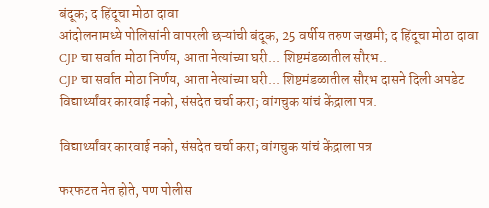बंदूक; द हिंदूचा मोठा दावा
आंदोलनामध्ये पोलिसांनी वापरली छऱ्यांची बंदूक, 25 वर्षीय तरुण जखमी; द हिंदूचा मोठा दावा
CJP चा सर्वात मोठा निर्णय, आता नेत्यांच्या घरी... शिष्टमंडळातील सौरभ..
CJP चा सर्वात मोठा निर्णय, आता नेत्यांच्या घरी... शिष्टमंडळातील सौरभ दासने दिली अपडेट
विद्यार्थ्यांवर कारवाई नको, संसदेत चर्चा करा; वांगचुक यांचं केंद्राला पत्र.

विद्यार्थ्यांवर कारवाई नको, संसदेत चर्चा करा; वांगचुक यांचं केंद्राला पत्र

फरफटत नेत होते, पण पोलीस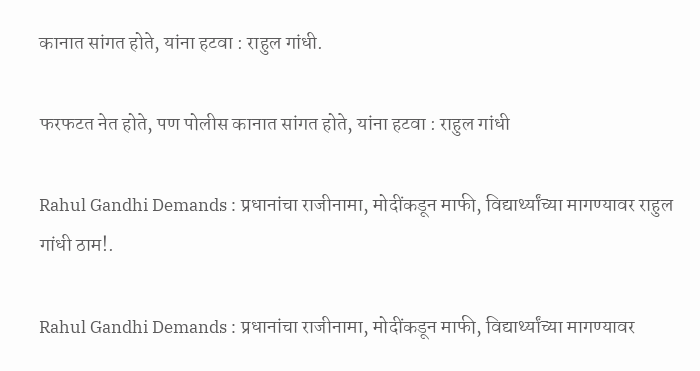कानात सांगत होते, यांना हटवा : राहुल गांधी.

फरफटत नेत होते, पण पोलीस कानात सांगत होते, यांना हटवा : राहुल गांधी

Rahul Gandhi Demands : प्रधानांचा राजीनामा, मोदींकडून माफी, विद्यार्थ्यांच्या मागण्यावर राहुल गांधी ठाम!.

Rahul Gandhi Demands : प्रधानांचा राजीनामा, मोदींकडून माफी, विद्यार्थ्यांच्या मागण्यावर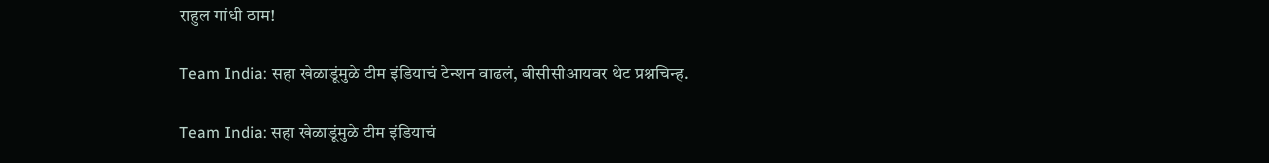राहुल गांधी ठाम!

Team India: सहा खेळाडूंमुळे टीम इंडियाचं टेन्शन वाढलं, बीसीसीआयवर थेट प्रश्नचिन्ह.

Team India: सहा खेळाडूंमुळे टीम इंडियाचं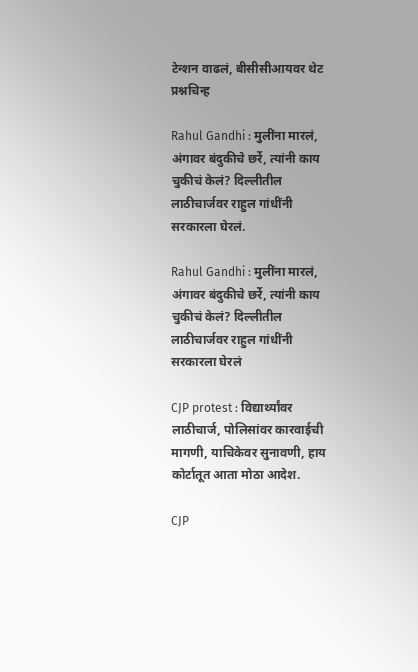टेन्शन वाढलं, बीसीसीआयवर थेट प्रश्नचिन्ह

Rahul Gandhi : मुलींना मारलं, अंगावर बंदुकीचे छर्रे, त्यांनी काय चुकीचं केलं? दिल्लीतील लाठीचार्जवर राहुल गांधींनी सरकारला घेरलं.

Rahul Gandhi : मुलींना मारलं, अंगावर बंदुकीचे छर्रे, त्यांनी काय चुकीचं केलं? दिल्लीतील लाठीचार्जवर राहुल गांधींनी सरकारला घेरलं

CJP protest : विद्यार्थ्यांवर लाठीचार्ज, पोलिसांवर कारवाईची मागणी, याचिकेवर सुनावणी, हाय कोर्टातूत आता मोठा आदेश.

CJP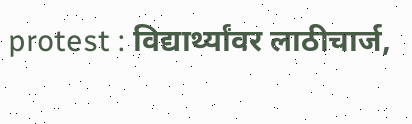protest : विद्यार्थ्यांवर लाठीचार्ज,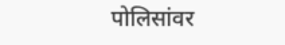पोलिसांवर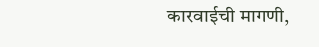कारवाईची मागणी,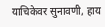याचिकेवर सुनावणी, हाय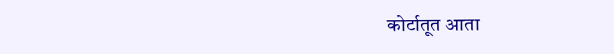कोर्टातूत आता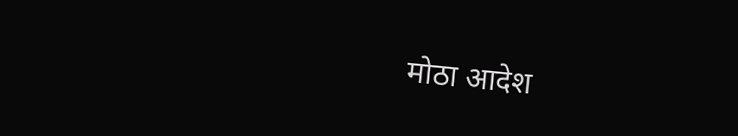मोठा आदेश